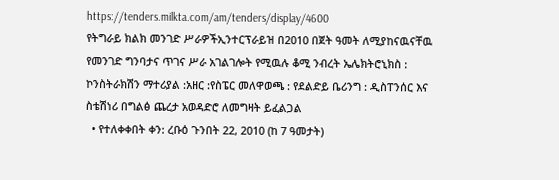https://tenders.milkta.com/am/tenders/display/4600
የትግራይ ክልክ መንገድ ሥራዎችኢንተርፕራይዝ በ2010 በጀት ዓመት ለሚያከናዉናቸዉ የመንገድ ግንባታና ጥገና ሥራ አገልገሎት የሚዉሉ ቆሚ ንብረት ኤሌክትሮኒክስ : ኮንስትራክሽን ማተሪያል :አዘር :የስፔር መለዋወጫ : የደልድይ ቤሪንግ : ዲስፐንሰር እና ስቴሽነሪ በግልፅ ጨረታ አወዳድሮ ለመግዛት ይፈልጋል
  • የተለቀቀበት ቀን: ረቡዕ ጉንበት 22, 2010 (ከ 7 ዓመታት)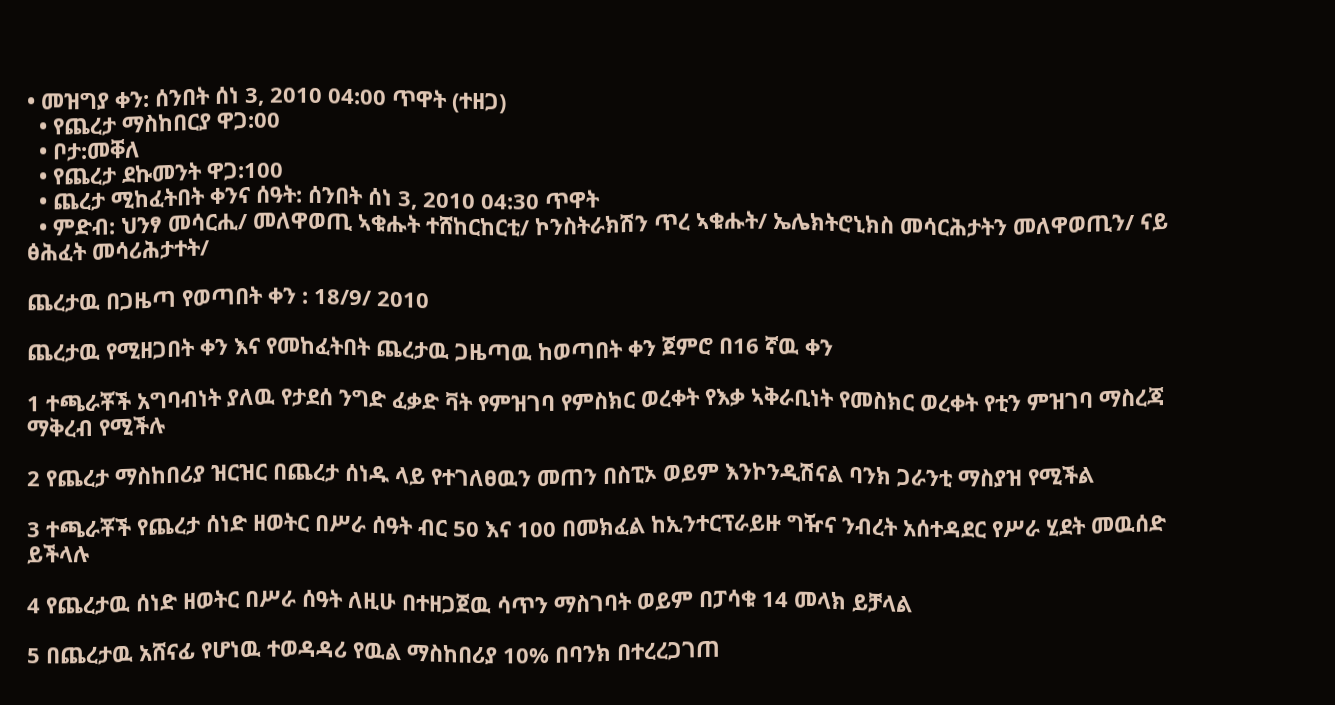• መዝግያ ቀን: ሰንበት ሰነ 3, 2010 04:00 ጥዋት (ተዘጋ)
  • የጨረታ ማስከበርያ ዋጋ:00
  • ቦታ:መቐለ
  • የጨረታ ደኩመንት ዋጋ:100
  • ጨረታ ሚከፈትበት ቀንና ሰዓት: ሰንበት ሰነ 3, 2010 04:30 ጥዋት
  • ምድብ: ህንፃ መሳርሒ/ መለዋወጢ ኣቁሑት ተሸከርከርቲ/ ኮንስትራክሽን ጥረ ኣቁሑት/ ኤሌክትሮኒክስ መሳርሕታትን መለዋወጢን/ ናይ ፅሕፈት መሳሪሕታተት/

ጨረታዉ በጋዜጣ የወጣበት ቀን : 18/9/ 2010

ጨረታዉ የሚዘጋበት ቀን እና የመከፈትበት ጨረታዉ ጋዜጣዉ ከወጣበት ቀን ጀምሮ በ16 ኛዉ ቀን

1 ተጫራቾች አግባብነት ያለዉ የታደሰ ንግድ ፈቃድ ቫት የምዝገባ የምስክር ወረቀት የእቃ ኣቅራቢነት የመስክር ወረቀት የቲን ምዝገባ ማስረጃ ማቅረብ የሚችሉ

2 የጨረታ ማስከበሪያ ዝርዝር በጨረታ ሰነዱ ላይ የተገለፀዉን መጠን በስፒኦ ወይም እንኮንዲሽናል ባንክ ጋራንቲ ማስያዝ የሚችል

3 ተጫራቾች የጨረታ ሰነድ ዘወትር በሥራ ሰዓት ብር 50 እና 100 በመክፈል ከኢንተርፕራይዙ ግዥና ንብረት አሰተዳደር የሥራ ሂደት መዉሰድ ይችላሉ

4 የጨረታዉ ሰነድ ዘወትር በሥራ ሰዓት ለዚሁ በተዘጋጀዉ ሳጥን ማስገባት ወይም በፓሳቁ 14 መላክ ይቻላል

5 በጨረታዉ አሸናፊ የሆነዉ ተወዳዳሪ የዉል ማስከበሪያ 10% በባንክ በተረረጋገጠ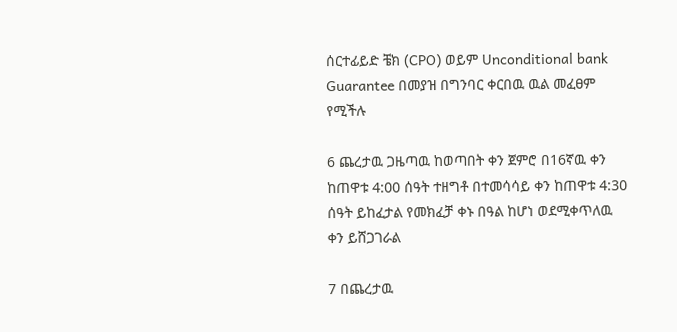ሰርተፊይድ ቼክ (CPO) ወይም Unconditional bank Guarantee በመያዝ በግንባር ቀርበዉ ዉል መፈፀም የሚችሉ

6 ጨረታዉ ጋዜጣዉ ከወጣበት ቀን ጀምሮ በ16ኛዉ ቀን ከጠዋቱ 4:00 ሰዓት ተዘግቶ በተመሳሳይ ቀን ከጠዋቱ 4:30 ሰዓት ይከፈታል የመክፈቻ ቀኑ በዓል ከሆነ ወደሚቀጥለዉ ቀን ይሸጋገራል

7 በጨረታዉ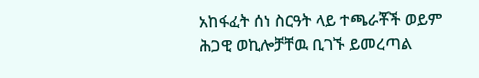አከፋፈት ሰነ ስርዓት ላይ ተጫራቾች ወይም ሕጋዊ ወኪሎቻቸዉ ቢገኙ ይመረጣል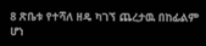8 ጽቤቱ የተሻለ ዘዴ ካገኘ ጨረታዉ በከፊልም ሆነ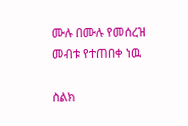ሙሉ በሙሉ የመሰረዝ መብቱ የተጠበቀ ነዉ

ስልክ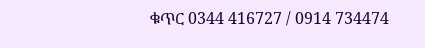ቁጥር 0344 416727 / 0914 734474